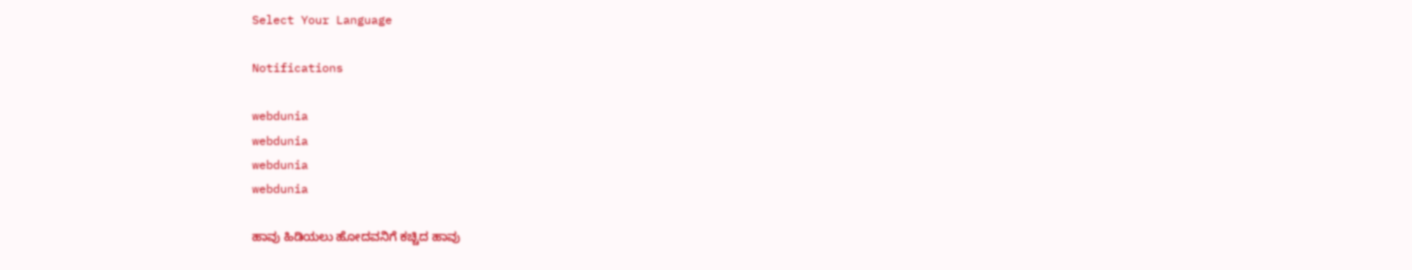Select Your Language

Notifications

webdunia
webdunia
webdunia
webdunia

ಹಾವು ಹಿಡಿಯಲು ಹೋದವನಿಗೆ ಕಚ್ಚಿದ ಹಾವು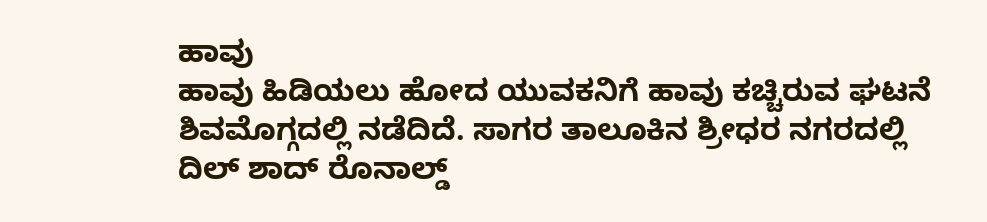ಹಾವು
ಹಾವು ಹಿಡಿಯಲು ಹೋದ ಯುವಕನಿಗೆ ಹಾವು ಕಚ್ಚಿರುವ ಘಟನೆ ಶಿವಮೊಗ್ಗದಲ್ಲಿ ನಡೆದಿದೆ. ಸಾಗರ ತಾಲೂಕಿನ ಶ್ರೀಧರ ನಗರದಲ್ಲಿ ದಿಲ್ ಶಾದ್ ರೊನಾಲ್ಡ್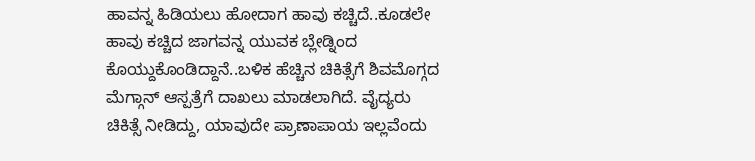ಹಾವನ್ನ ಹಿಡಿಯಲು ಹೋದಾಗ ಹಾವು ಕಚ್ಚಿದೆ..ಕೂಡಲೇ ಹಾವು ಕಚ್ಚಿದ ಜಾಗವನ್ನ ಯುವಕ ಬ್ಲೇಡ್ನಿಂದ ಕೊಯ್ದುಕೊಂಡಿದ್ದಾನೆ..ಬಳಿಕ ಹೆಚ್ಚಿನ ಚಿಕಿತ್ಸೆಗೆ ಶಿವಮೊಗ್ಗದ ಮೆಗ್ಗಾನ್ ಆಸ್ಪತ್ರೆಗೆ ದಾಖಲು ಮಾಡಲಾಗಿದೆ. ವೈದ್ಯರು ಚಿಕಿತ್ಸೆ ನೀಡಿದ್ದು, ಯಾವುದೇ ಪ್ರಾಣಾಪಾಯ ಇಲ್ಲವೆಂದು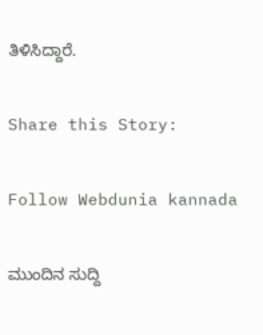ತಿಳಿಸಿದ್ದಾರೆ.

Share this Story:

Follow Webdunia kannada

ಮುಂದಿನ ಸುದ್ದಿ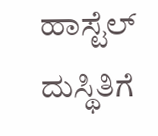ಹಾಸ್ಟೆಲ್‌ ದುಸ್ಥಿತಿಗೆ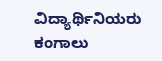ವಿದ್ಯಾರ್ಥಿನಿಯರು ಕಂಗಾಲು